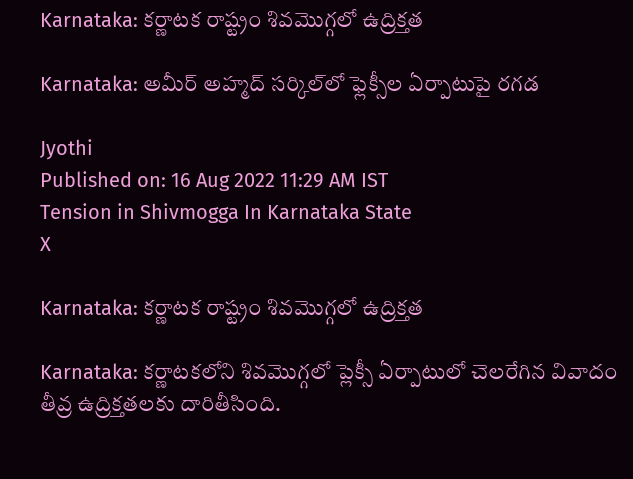Karnataka: కర్ణాటక రాష్ట్రం శివమొగ్గలో ఉద్రిక్తత

Karnataka: అమీర్ అహ్మద్ సర్కిల్‌లో ఫ్లెక్సీల ఏర్పాటుపై రగడ

Jyothi
Published on: 16 Aug 2022 11:29 AM IST
Tension in Shivmogga In Karnataka State
X

Karnataka: కర్ణాటక రాష్ట్రం శివమొగ్గలో ఉద్రిక్తత

Karnataka: కర్ణాటకలోని శివమొగ్గలో ప్లెక్సీ ఏర్పాటులో చెలరేగిన వివాదం తీవ్ర ఉద్రిక్తతలకు దారితీసింది.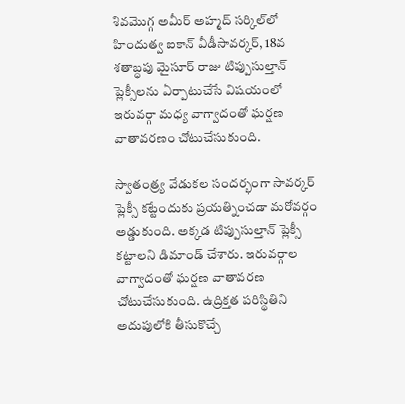శివమొగ్గ అమీర్‌‌ అహ్మద్‌ సర్కిల్‌లో హిందుత్వ ఐకాన్ వీడీసావర్కర్, 18వ శతాబ్ధపు మైసూర్ రాజు టిప్పుసుల్తాన్ ప్లెక్సీలను ఏర్పాటుచేసే విషయంలో ఇరువర్గా మధ్య వాగ్వాదంతో ఘర్షణ వాతావరణం చోటుచేసుకుంది.

స్వాతంత్ర్య వేడుకల సందర‌్భంగా సావర్కర్ ప్లెక్సీ కట్టేందుకు ప్రయత్నించడా మరోవర్గం అడ్డుకుంది. అక్కడ టిప్పుసుల్తాన్ ప్లెక్సీ కట్టాలని డిమాండ్ చేశారు. ఇరువర్గాల వాగ్వాదంతో ఘర్షణ వాతావరణ చోటుచేసుకుంది. ఉద్రిక్తత పరిస్థితిని అదుపులోకి తీసుకొచ్చే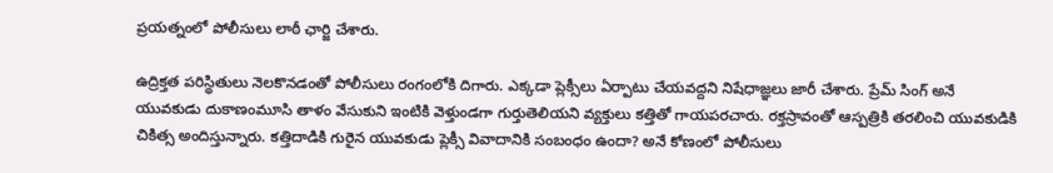ప్రయత్నంలో పోలీసులు లాఠీ ఛార్జి చేశారు.

ఉద్రిక్తత పరిస్థితులు నెలకొనడంతో పోలీసులు రంగంలోకి దిగారు. ఎక్కడా ప్లెక్సీలు ఏర్పాటు చేయవద్దని నిషేధాజ్ఞలు జారీ చేశారు. ప్రేమ్ సింగ్ అనే యువకుడు దుకాణంమూసి తాళం వేసుకుని ఇంటికి వెళ్తుండగా గుర్తుతెలియని వ్యక్తులు కత్తితో గాయపరచారు. రక్తస్రావంతో ఆస్పత్రికి తరలించి యువకుడికి చికిత్స అందిస్తున్నారు. కత్తిదాడికి గురైన యువకుడు ప్లెక్సీ వివాదానికి సంబంధం ఉందా? అనే కోణంలో పోలీసులు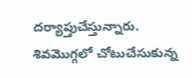దర్యాప్తుచేస్తున్నారు. శివమొగ్గలో చోటుచేసుకున్న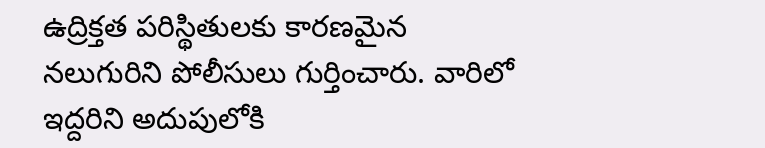ఉద్రిక్తత పరిస్థితులకు కారణమైన నలుగురిని పోలీసులు గుర్తించారు. వారిలో ఇద్దరిని అదుపులోకి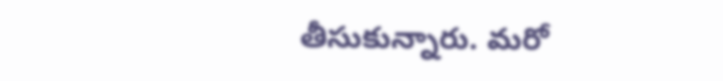తీసుకున్నారు. మరో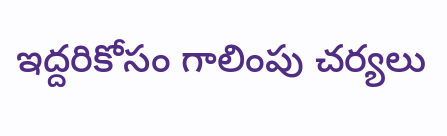ఇద్దరికోసం గాలింపు చర్యలు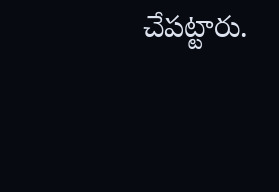చేపట్టారు.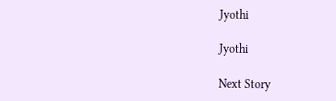Jyothi

Jyothi

Next Story